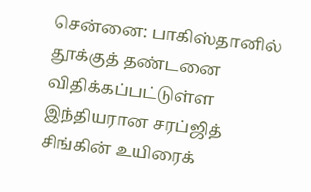சென்னை: பாகிஸ்தானில் தூக்குத் தண்டனை விதிக்கப்பட்டுள்ள இந்தியரான சரப்ஜித் சிங்கின் உயிரைக்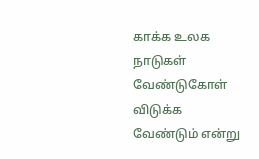காக்க உலக நாடுகள் வேண்டுகோள் விடுக்க வேண்டும் என்று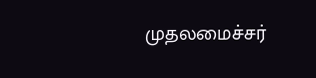முதலமைச்சர்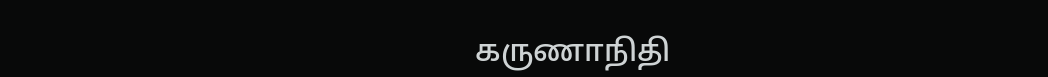கருணாநிதி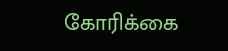கோரிக்கை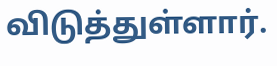விடுத்துள்ளார்.